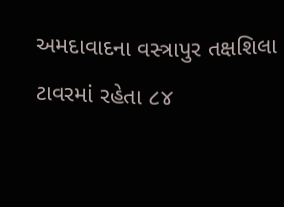અમદાવાદના વસ્ત્રાપુર તક્ષશિલા ટાવરમાં રહેતા ૮૪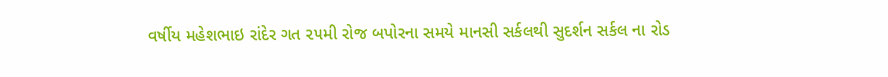વર્ષીય મહેશભાઇ રાંદેર ગત ૨૫મી રોજ બપોરના સમયે માનસી સર્કલથી સુદર્શન સર્કલ ના રોડ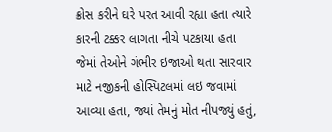ક્રોસ કરીને ઘરે પરત આવી રહ્યા હતા ત્યારે કારની ટક્કર લાગતા નીચે પટકાયા હતા જેમાં તેઓને ગંભીર ઇજાઓ થતા સારવાર માટે નજીકની હોસ્પિટલમાં લઇ જવામાં આવ્યા હતા, જ્યાં તેમનું મોત નીપજ્યું હતું,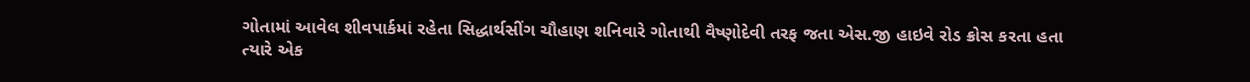ગોતામાં આવેલ શીવપાર્કમાં રહેતા સિદ્ધાર્થસીંગ ચૌહાણ શનિવારે ગોતાથી વૈષ્ણોદેવી તરફ જતા એસ.જી હાઇવે રોડ ક્રોસ કરતા હતા ત્યારે એક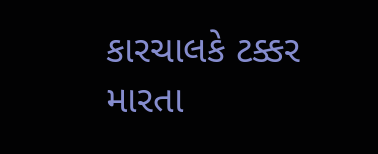કારચાલકે ટક્કર મારતા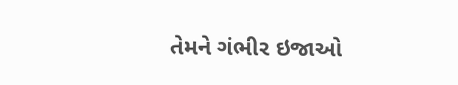તેમને ગંભીર ઇજાઓ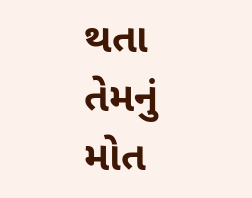થતા તેમનું મોત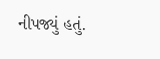નીપજ્યું હતું.